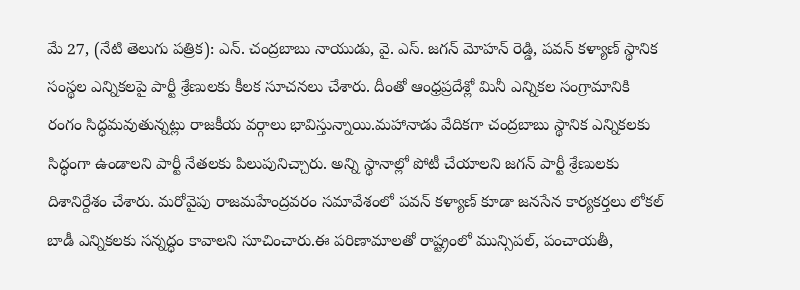మే 27, (నేటి తెలుగు పత్రిక): ఎన్. చంద్రబాబు నాయుడు, వై. ఎస్. జగన్ మోహన్ రెడ్డి, పవన్ కళ్యాణ్ స్థానిక సంస్థల ఎన్నికలపై పార్టీ శ్రేణులకు కీలక సూచనలు చేశారు. దీంతో ఆంధ్రప్రదేశ్లో మినీ ఎన్నికల సంగ్రామానికి రంగం సిద్ధమవుతున్నట్లు రాజకీయ వర్గాలు భావిస్తున్నాయి.మహానాడు వేదికగా చంద్రబాబు స్థానిక ఎన్నికలకు సిద్ధంగా ఉండాలని పార్టీ నేతలకు పిలుపునిచ్చారు. అన్ని స్థానాల్లో పోటీ చేయాలని జగన్ పార్టీ శ్రేణులకు దిశానిర్దేశం చేశారు. మరోవైపు రాజమహేంద్రవరం సమావేశంలో పవన్ కళ్యాణ్ కూడా జనసేన కార్యకర్తలు లోకల్ బాడీ ఎన్నికలకు సన్నద్ధం కావాలని సూచించారు.ఈ పరిణామాలతో రాష్ట్రంలో మున్సిపల్, పంచాయతీ,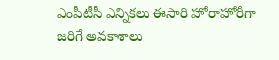ఎంపీటీసీ ఎన్నికలు ఈసారి హోరాహోరీగా జరిగే అవకాశాలు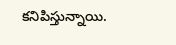కనిపిస్తున్నాయి.